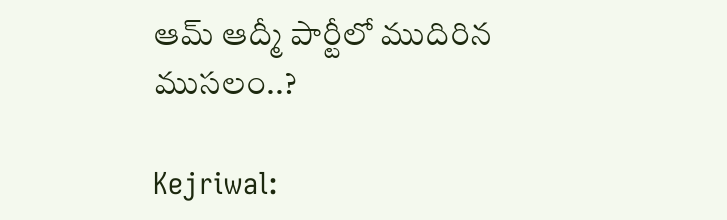ఆమ్‌ ఆద్మీ పార్టీలో ముదిరిన ముసలం..?

Kejriwal: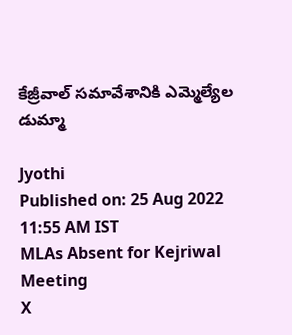కేజ్రీవాల్‌ సమావేశానికి ఎమ్మెల్యేల డుమ్మా

Jyothi
Published on: 25 Aug 2022 11:55 AM IST
MLAs Absent for Kejriwal Meeting
X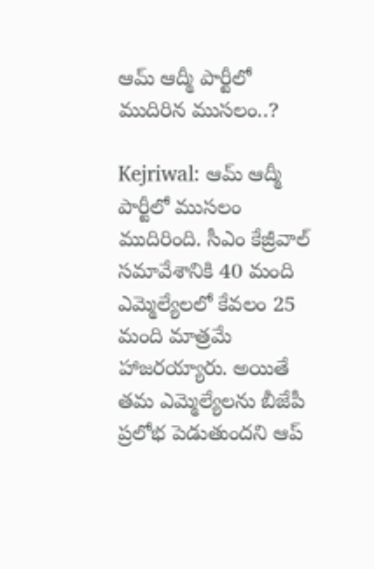ఆమ్‌ ఆద్మీ పార్టీలో ముదిరిన ముసలం..?

Kejriwal: ఆమ్ ఆద్మీ పార్టీలో ముసలం ముదిరింది. సీఎం కేజ్రీవాల్ సమావేశానికి 40 మంది ఎమ్మెల్యేలలో కేవలం 25 మంది మాత్రమే హాజరయ్యారు. అయితే తమ ఎమ్మెల్యేలను బీజేపీ ప్రలోభ పెడుతుందని ఆప్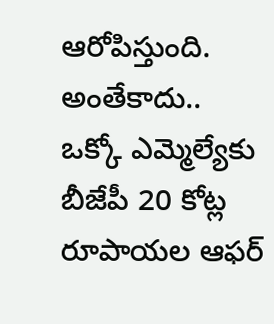ఆరోపిస్తుంది. అంతేకాదు.. ఒక్కో ఎమ్మెల్యేకు బీజేపీ 20 కోట్ల రూపాయల ఆఫర్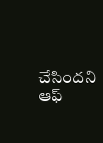చేసిందని ఆఫ్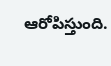ఆరోపిస్తుంది.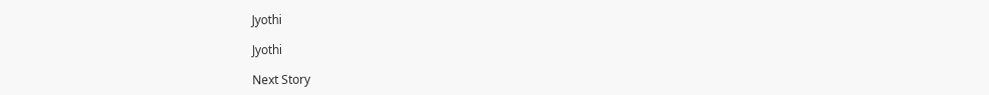Jyothi

Jyothi

Next Story